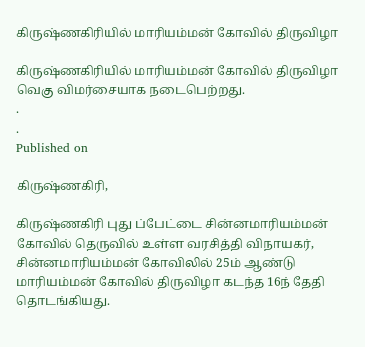கிருஷ்ணகிரியில் மாரியம்மன் கோவில் திருவிழா

கிருஷ்ணகிரியில் மாரியம்மன் கோவில் திருவிழா வெகு விமர்சையாக நடைபெற்றது.
.
.
Published on

கிருஷ்ணகிரி,

கிருஷ்ணகிரி புது ப்பேட்டை சின்னமாரியம்மன் கோவில் தெருவில் உள்ள வரசித்தி விநாயகர், சின்னமாரியம்மன் கோவிலில் 25ம் ஆண்டு மாரியம்மன் கோவில் திருவிழா கடந்த 16ந் தேதி தொடங்கியது.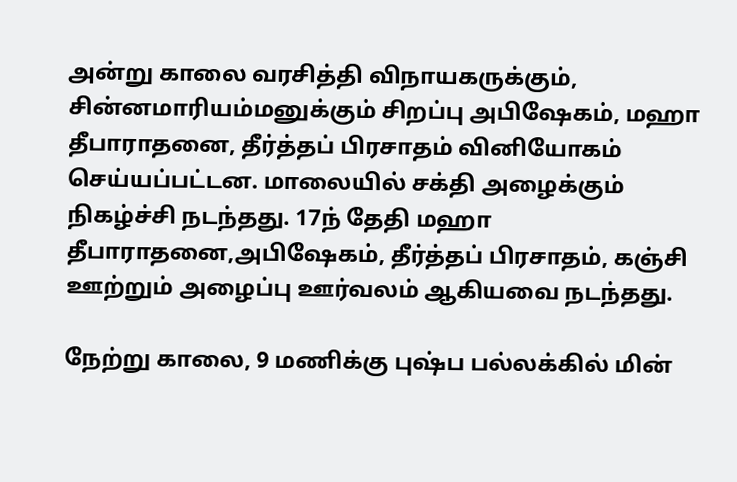அன்று காலை வரசித்தி விநாயகருக்கும், சின்னமாரியம்மனுக்கும் சிறப்பு அபிஷேகம், மஹா தீபாராதனை, தீர்த்தப் பிரசாதம் வினியோகம் செய்யப்பட்டன. மாலையில் சக்தி அழைக்கும் நிகழ்ச்சி நடந்தது. 17ந் தேதி மஹா தீபாராதனை,அபிஷேகம், தீர்த்தப் பிரசாதம், கஞ்சி ஊற்றும் அழைப்பு ஊர்வலம் ஆகியவை நடந்தது.

நேற்று காலை, 9 மணிக்கு புஷ்ப பல்லக்கில் மின்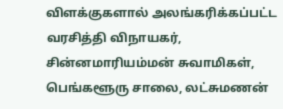விளக்குகளால் அலங்கரிக்கப்பட்ட வரசித்தி விநாயகர், சின்னமாரியம்மன் சுவாமிகள், பெங்களூரு சாலை, லட்சுமணன்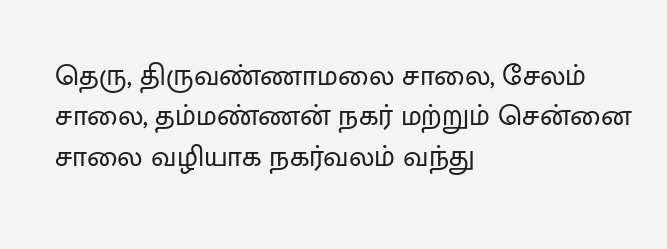தெரு, திருவண்ணாமலை சாலை, சேலம் சாலை, தம்மண்ணன் நகர் மற்றும் சென்னை சாலை வழியாக நகர்வலம் வந்து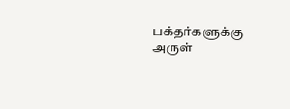பக்தர்களுக்கு அருள்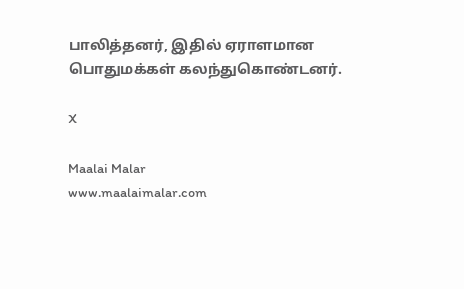பாலித்தனர், இதில் ஏராளமான பொதுமக்கள் கலந்துகொண்டனர்.

X

Maalai Malar
www.maalaimalar.com